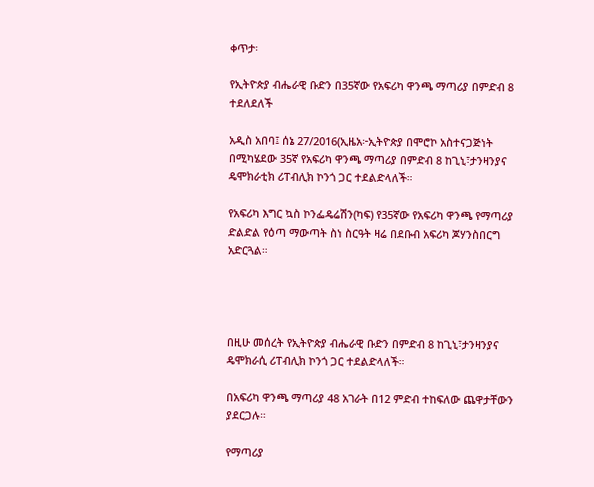ቀጥታ፡

የኢትዮጵያ ብሔራዊ ቡድን በ35ኛው የአፍሪካ ዋንጫ ማጣሪያ በምድብ 8 ተደለደለች

አዲስ አበባ፤ ሰኔ 27/2016(ኢዜአ፦ኢትዮጵያ በሞሮኮ አስተናጋጅነት በሚካሄደው 35ኛ የአፍሪካ ዋንጫ ማጣሪያ በምድብ 8 ከጊኒ፣ታንዛንያና ዴሞክራቲክ ሪፐብሊክ ኮንጎ ጋር ተደልድላለች።

የአፍሪካ እግር ኳስ ኮንፌዴሬሽን(ካፍ) የ35ኛው የአፍሪካ ዋንጫ የማጣሪያ ድልድል የዕጣ ማውጣት ስነ ስርዓት ዛሬ በደቡብ አፍሪካ ጆሃንስበርግ አድርጓል።




በዚሁ መሰረት የኢትዮጵያ ብሔራዊ ቡድን በምድብ 8 ከጊኒ፣ታንዛንያና ዴሞክራሲ ሪፐብሊክ ኮንጎ ጋር ተደልድላለች።

በአፍሪካ ዋንጫ ማጣሪያ 48 አገራት በ12 ምድብ ተከፍለው ጨዋታቸውን ያደርጋሉ።

የማጣሪያ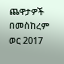ጨዋታዎች በመስከረም ወር 2017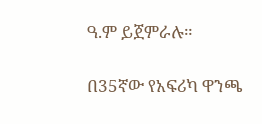ዓ.ም ይጀምራሉ።

በ35ኛው የአፍሪካ ዋንጫ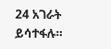24 አገራት ይሳተፋሉ።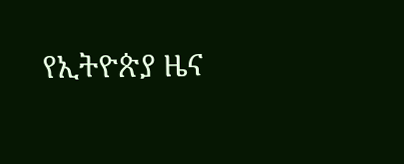የኢትዮጵያ ዜና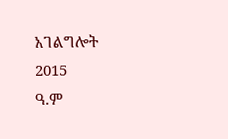አገልግሎት
2015
ዓ.ም